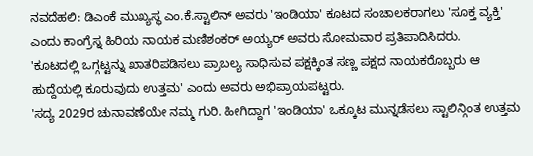ನವದೆಹಲಿ: ಡಿಎಂಕೆ ಮುಖ್ಯಸ್ಥ ಎಂ.ಕೆ.ಸ್ಟಾಲಿನ್ ಅವರು 'ಇಂಡಿಯಾ' ಕೂಟದ ಸಂಚಾಲಕರಾಗಲು 'ಸೂಕ್ತ ವ್ಯಕ್ತಿ' ಎಂದು ಕಾಂಗ್ರೆಸ್ನ ಹಿರಿಯ ನಾಯಕ ಮಣಿಶಂಕರ್ ಅಯ್ಯರ್ ಅವರು ಸೋಮವಾರ ಪ್ರತಿಪಾದಿಸಿದರು.
'ಕೂಟದಲ್ಲಿ ಒಗ್ಗಟ್ಟನ್ನು ಖಾತರಿಪಡಿಸಲು ಪ್ರಾಬಲ್ಯ ಸಾಧಿಸುವ ಪಕ್ಷಕ್ಕಿಂತ ಸಣ್ಣ ಪಕ್ಷದ ನಾಯಕರೊಬ್ಬರು ಆ ಹುದ್ದೆಯಲ್ಲಿ ಕೂರುವುದು ಉತ್ತಮ' ಎಂದು ಅವರು ಅಭಿಪ್ರಾಯಪಟ್ಟರು.
'ಸದ್ಯ 2029ರ ಚುನಾವಣೆಯೇ ನಮ್ಮ ಗುರಿ. ಹೀಗಿದ್ದಾಗ 'ಇಂಡಿಯಾ' ಒಕ್ಕೂಟ ಮುನ್ನಡೆಸಲು ಸ್ಟಾಲಿನ್ಗಿಂತ ಉತ್ತಮ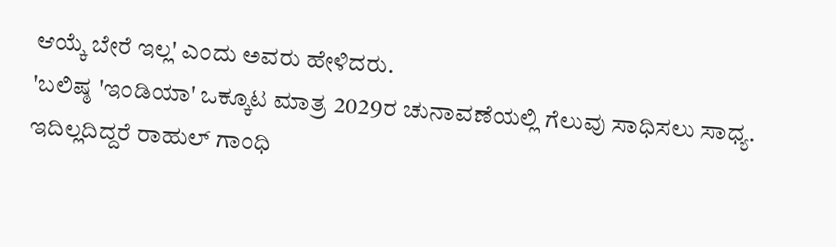ಆಯ್ಕೆ ಬೇರೆ ಇಲ್ಲ' ಎಂದು ಅವರು ಹೇಳಿದರು.
'ಬಲಿಷ್ಠ 'ಇಂಡಿಯಾ' ಒಕ್ಕೂಟ ಮಾತ್ರ 2029ರ ಚುನಾವಣೆಯಲ್ಲಿ ಗೆಲುವು ಸಾಧಿಸಲು ಸಾಧ್ಯ. ಇದಿಲ್ಲದಿದ್ದರೆ ರಾಹುಲ್ ಗಾಂಧಿ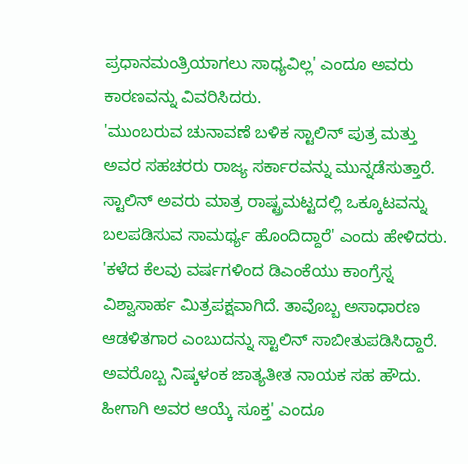ಪ್ರಧಾನಮಂತ್ರಿಯಾಗಲು ಸಾಧ್ಯವಿಲ್ಲ' ಎಂದೂ ಅವರು ಕಾರಣವನ್ನು ವಿವರಿಸಿದರು.
'ಮುಂಬರುವ ಚುನಾವಣೆ ಬಳಿಕ ಸ್ಟಾಲಿನ್ ಪುತ್ರ ಮತ್ತು ಅವರ ಸಹಚರರು ರಾಜ್ಯ ಸರ್ಕಾರವನ್ನು ಮುನ್ನಡೆಸುತ್ತಾರೆ. ಸ್ಟಾಲಿನ್ ಅವರು ಮಾತ್ರ ರಾಷ್ಟ್ರಮಟ್ಟದಲ್ಲಿ ಒಕ್ಕೂಟವನ್ನು ಬಲಪಡಿಸುವ ಸಾಮರ್ಥ್ಯ ಹೊಂದಿದ್ದಾರೆ' ಎಂದು ಹೇಳಿದರು.
'ಕಳೆದ ಕೆಲವು ವರ್ಷಗಳಿಂದ ಡಿಎಂಕೆಯು ಕಾಂಗ್ರೆಸ್ನ ವಿಶ್ವಾಸಾರ್ಹ ಮಿತ್ರಪಕ್ಷವಾಗಿದೆ. ತಾವೊಬ್ಬ ಅಸಾಧಾರಣ ಆಡಳಿತಗಾರ ಎಂಬುದನ್ನು ಸ್ಟಾಲಿನ್ ಸಾಬೀತುಪಡಿಸಿದ್ದಾರೆ. ಅವರೊಬ್ಬ ನಿಷ್ಕಳಂಕ ಜಾತ್ಯತೀತ ನಾಯಕ ಸಹ ಹೌದು. ಹೀಗಾಗಿ ಅವರ ಆಯ್ಕೆ ಸೂಕ್ತ' ಎಂದೂ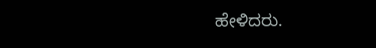ಹೇಳಿದರು.